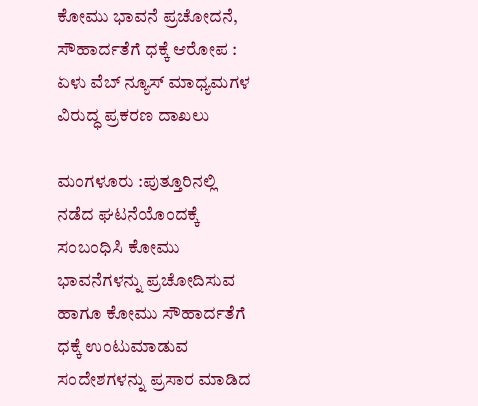ಕೋಮು ಭಾವನೆ ಪ್ರಚೋದನೆ, ಸೌಹಾರ್ದತೆಗೆ ಧಕ್ಕೆ ಆರೋಪ : ಏಳು ವೆಬ್ ನ್ಯೂಸ್ ಮಾಧ್ಯಮಗಳ ವಿರುದ್ಧ ಪ್ರಕರಣ ದಾಖಲು

ಮಂಗಳೂರು :ಪುತ್ತೂರಿನಲ್ಲಿ ನಡೆದ ಘಟನೆಯೊಂದಕ್ಕೆ ಸಂಬಂಧಿಸಿ ಕೋಮು ಭಾವನೆಗಳನ್ನು ಪ್ರಚೋದಿಸುವ ಹಾಗೂ ಕೋಮು ಸೌಹಾರ್ದತೆಗೆ ಧಕ್ಕೆ ಉಂಟುಮಾಡುವ ಸಂದೇಶಗಳನ್ನು ಪ್ರಸಾರ ಮಾಡಿದ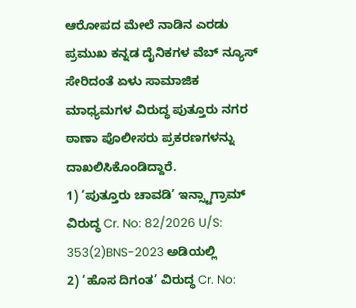ಆರೋಪದ ಮೇಲೆ ನಾಡಿನ ಎರಡು ಪ್ರಮುಖ ಕನ್ನಡ ದೈನಿಕಗಳ ವೆಬ್ ನ್ಯೂಸ್ ಸೇರಿದಂತೆ ಏಳು ಸಾಮಾಜಿಕ ಮಾಧ್ಯಮಗಳ ವಿರುದ್ಧ ಪುತ್ತೂರು ನಗರ ಠಾಣಾ ಪೊಲೀಸರು ಪ್ರಕರಣಗಳನ್ನು ದಾಖಲಿಸಿಕೊಂಡಿದ್ದಾರೆ.
1) ‘ಪುತ್ತೂರು ಚಾವಡಿ’ ಇನ್ಸ್ಟಾಗ್ರಾಮ್ ವಿರುದ್ಧ Cr. No: 82/2026 U/S: 353(2)BNS-2023 ಅಡಿಯಲ್ಲಿ
2) ‘ಹೊಸ ದಿಗಂತ’ ವಿರುದ್ಧ Cr. No: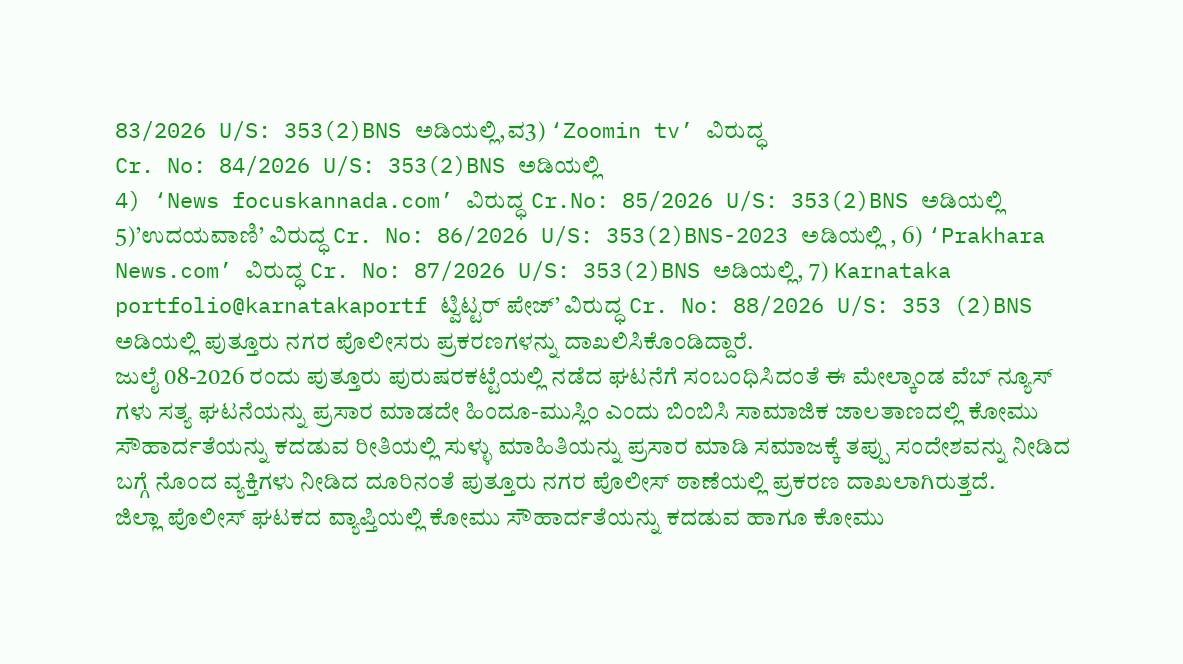83/2026 U/S: 353(2)BNS ಅಡಿಯಲ್ಲಿ,ವ3) ‘Zoomin tv’ ವಿರುದ್ಧ
Cr. No: 84/2026 U/S: 353(2)BNS ಅಡಿಯಲ್ಲಿ
4) ‘News focuskannada.com’ ವಿರುದ್ಧ Cr.No: 85/2026 U/S: 353(2)BNS ಅಡಿಯಲ್ಲಿ 5)’ಉದಯವಾಣಿ’ ವಿರುದ್ಧ Cr. No: 86/2026 U/S: 353(2)BNS-2023 ಅಡಿಯಲ್ಲಿ , 6) ‘Prakhara News.com’ ವಿರುದ್ಧ Cr. No: 87/2026 U/S: 353(2)BNS ಅಡಿಯಲ್ಲಿ, 7) Karnataka portfolio@karnatakaportf ಟ್ವಿಟ್ಟರ್ ಪೇಜ್’ ವಿರುದ್ಧ Cr. No: 88/2026 U/S: 353 (2)BNS ಅಡಿಯಲ್ಲಿ ಪುತ್ತೂರು ನಗರ ಪೊಲೀಸರು ಪ್ರಕರಣಗಳನ್ನು ದಾಖಲಿಸಿಕೊಂಡಿದ್ದಾರೆ.
ಜುಲೈ 08-2026 ರಂದು ಪುತ್ತೂರು ಪುರುಷರಕಟ್ಟೆಯಲ್ಲಿ ನಡೆದ ಘಟನೆಗೆ ಸಂಬಂಧಿಸಿದಂತೆ ಈ ಮೇಲ್ಕಾಂಡ ವೆಬ್ ನ್ಯೂಸ್ ಗಳು ಸತ್ಯ ಘಟನೆಯನ್ನು ಪ್ರಸಾರ ಮಾಡದೇ ಹಿಂದೂ-ಮುಸ್ಲಿಂ ಎಂದು ಬಿಂಬಿಸಿ ಸಾಮಾಜಿಕ ಜಾಲತಾಣದಲ್ಲಿ ಕೋಮು ಸೌಹಾರ್ದತೆಯನ್ನು ಕದಡುವ ರೀತಿಯಲ್ಲಿ ಸುಳ್ಳು ಮಾಹಿತಿಯನ್ನು ಪ್ರಸಾರ ಮಾಡಿ ಸಮಾಜಕ್ಕೆ ತಪ್ಪು ಸಂದೇಶವನ್ನು ನೀಡಿದ ಬಗ್ಗೆ ನೊಂದ ವ್ಯಕ್ತಿಗಳು ನೀಡಿದ ದೂರಿನಂತೆ ಪುತ್ತೂರು ನಗರ ಪೊಲೀಸ್ ಠಾಣೆಯಲ್ಲಿ ಪ್ರಕರಣ ದಾಖಲಾಗಿರುತ್ತದೆ.
ಜಿಲ್ಲಾ ಪೊಲೀಸ್ ಘಟಕದ ವ್ಯಾಪ್ತಿಯಲ್ಲಿ ಕೋಮು ಸೌಹಾರ್ದತೆಯನ್ನು ಕದಡುವ ಹಾಗೂ ಕೋಮು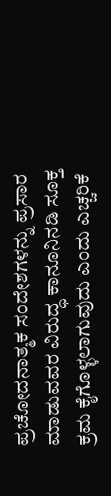ಪ್ರಚೋದನಾತ್ಮಕ ಸಂದೇಶಗಳನ್ನು ಪ್ರಸಾರ ಮಾಡುವವರ ವಿರುದ್ಧ ಕಾನೂನಿನಡಿ ಸೂಕ್ತ ಕ್ರಮ ಕೈಗೊಳ್ಳಲಾಗುವುದು ಎಂದು ಎಚ್ಚರಿಕೆ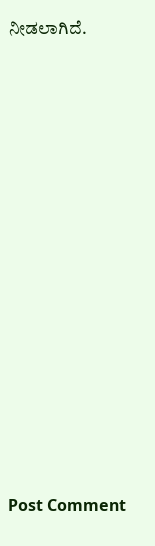ನೀಡಲಾಗಿದೆ.














Post Comment